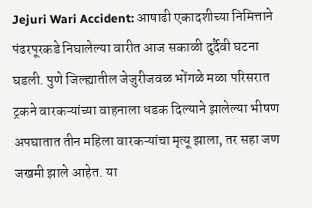Jejuri Wari Accident: आषाढी एकादशीच्या निमित्ताने पंढरपूरकडे निघालेल्या वारीत आज सकाळी दुर्दैवी घटना घडली. पुणे जिल्ह्यातील जेजुरीजवळ भोंगळे मळा परिसरात ट्रकने वारकऱ्यांच्या वाहनाला धडक दिल्याने झालेल्या भीषण अपघातात तीन महिला वारकऱ्यांचा मृत्यू झाला, तर सहा जण जखमी झाले आहेत. या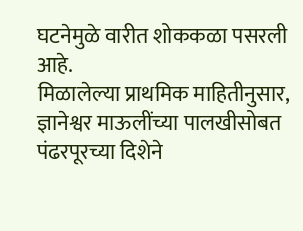घटनेमुळे वारीत शोककळा पसरली आहे.
मिळालेल्या प्राथमिक माहितीनुसार, ज्ञानेश्वर माऊलींच्या पालखीसोबत पंढरपूरच्या दिशेने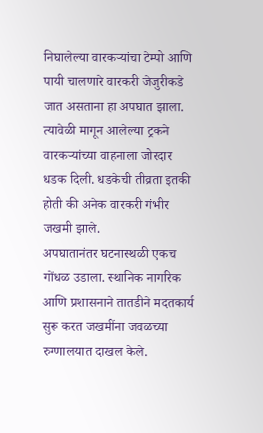निघालेल्या वारकऱ्यांचा टेम्पो आणि पायी चालणारे वारकरी जेजुरीकडे जात असताना हा अपघात झाला. त्यावेळी मागून आलेल्या ट्रकने वारकऱ्यांच्या वाहनाला जोरदार धडक दिली. धडकेची तीव्रता इतकी होती की अनेक वारकरी गंभीर जखमी झाले.
अपघातानंतर घटनास्थळी एकच गोंधळ उडाला. स्थानिक नागरिक आणि प्रशासनाने तातडीने मदतकार्य सुरू करत जखमींना जवळच्या रुग्णालयात दाखल केले.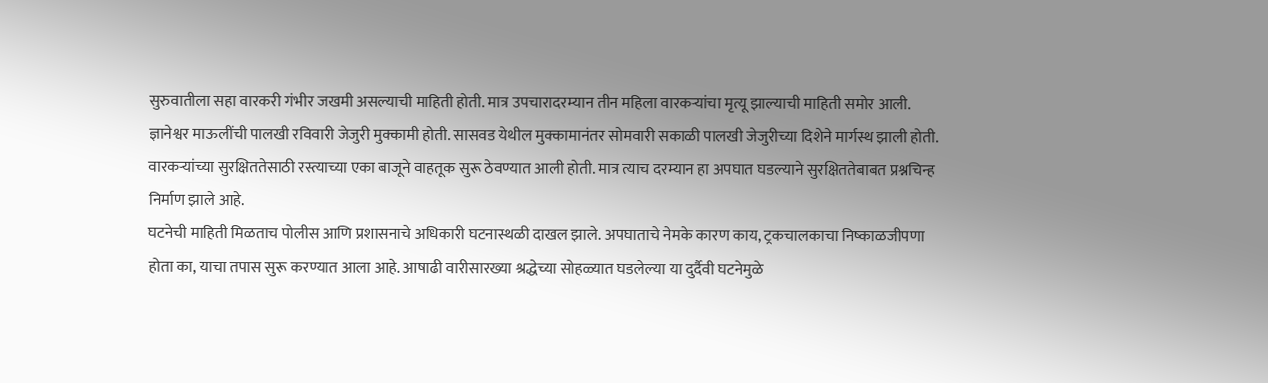सुरुवातीला सहा वारकरी गंभीर जखमी असल्याची माहिती होती. मात्र उपचारादरम्यान तीन महिला वारकऱ्यांचा मृत्यू झाल्याची माहिती समोर आली.
ज्ञानेश्वर माऊलींची पालखी रविवारी जेजुरी मुक्कामी होती. सासवड येथील मुक्कामानंतर सोमवारी सकाळी पालखी जेजुरीच्या दिशेने मार्गस्थ झाली होती. वारकऱ्यांच्या सुरक्षिततेसाठी रस्त्याच्या एका बाजूने वाहतूक सुरू ठेवण्यात आली होती. मात्र त्याच दरम्यान हा अपघात घडल्याने सुरक्षिततेबाबत प्रश्नचिन्ह निर्माण झाले आहे.
घटनेची माहिती मिळताच पोलीस आणि प्रशासनाचे अधिकारी घटनास्थळी दाखल झाले. अपघाताचे नेमके कारण काय, ट्रकचालकाचा निष्काळजीपणा होता का, याचा तपास सुरू करण्यात आला आहे. आषाढी वारीसारख्या श्रद्धेच्या सोहळ्यात घडलेल्या या दुर्दैवी घटनेमुळे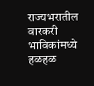राज्यभरातील वारकरी भाविकांमध्ये हळहळ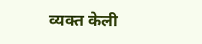व्यक्त केली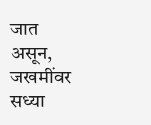जात असून, जखमींवर सध्या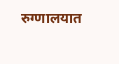रुग्णालयात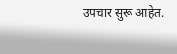उपचार सुरू आहेत.